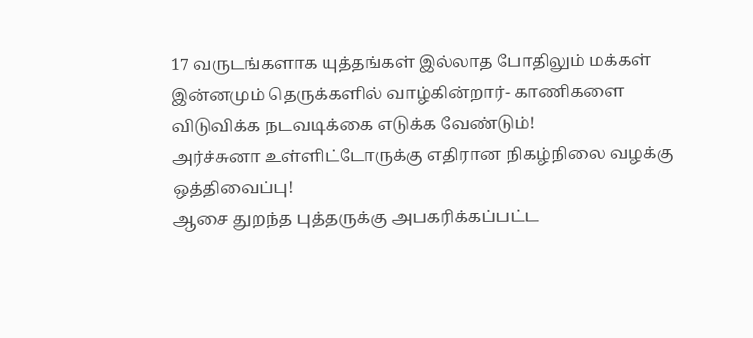17 வருடங்களாக யுத்தங்கள் இல்லாத போதிலும் மக்கள் இன்னமும் தெருக்களில் வாழ்கின்றார்- காணிகளை விடுவிக்க நடவடிக்கை எடுக்க வேண்டும்!
அர்ச்சுனா உள்ளிட்டோருக்கு எதிரான நிகழ்நிலை வழக்கு ஒத்திவைப்பு!
ஆசை துறந்த புத்தருக்கு அபகரிக்கப்பட்ட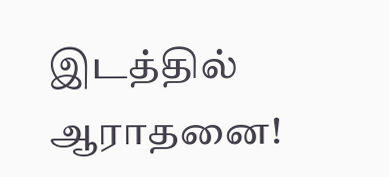இடத்தில் ஆராதனை!